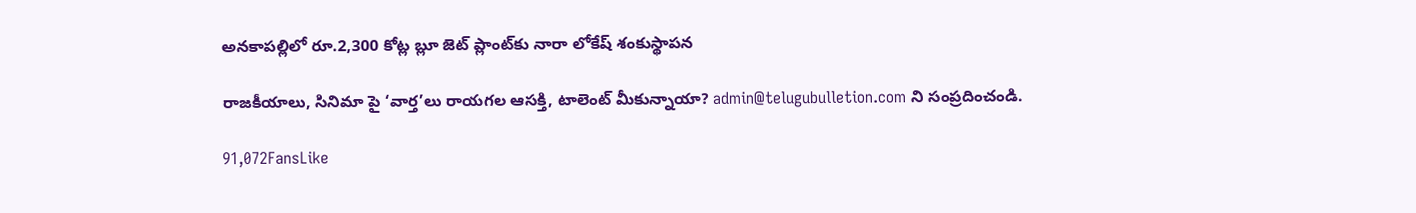అనకాపల్లిలో రూ.2,300 కోట్ల బ్లూ జెట్ ప్లాంట్‌కు నారా లోకేష్ శంకుస్థాపన

రాజకీయాలు, సినిమా పై ‘వార్త’లు రాయగల ఆసక్తి, టాలెంట్ మీకున్నాయా? admin@telugubulletion.com ని సంప్రదించండి.

91,072FansLike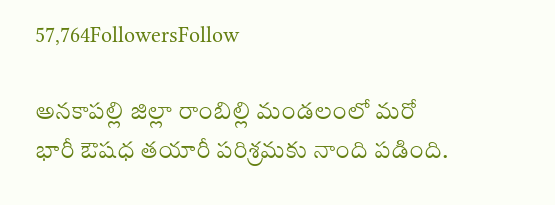57,764FollowersFollow

అనకాపల్లి జిల్లా రాంబిల్లి మండలంలో మరో భారీ ఔషధ తయారీ పరిశ్రమకు నాంది పడింది.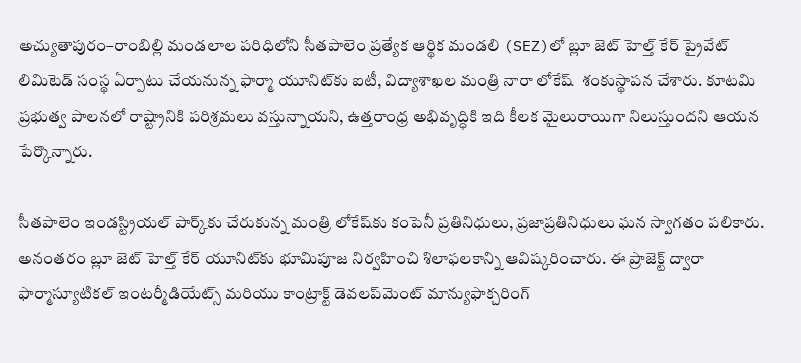అచ్యుతాపురం–రాంబిల్లి మండలాల పరిధిలోని సీతపాలెం ప్రత్యేక ఆర్థిక మండలి (SEZ)లో బ్లూ జెట్ హెల్త్ కేర్ ప్రైవేట్ లిమిటెడ్ సంస్థ ఏర్పాటు చేయనున్న ఫార్మా యూనిట్‌కు ఐటీ, విద్యాశాఖల మంత్రి నారా లోకేష్  శంకుస్థాపన చేశారు. కూటమి ప్రభుత్వ పాలనలో రాష్ట్రానికి పరిశ్రమలు వస్తున్నాయని, ఉత్తరాంధ్ర అభివృద్ధికి ఇది కీలక మైలురాయిగా నిలుస్తుందని ఆయన పేర్కొన్నారు.

సీతపాలెం ఇండస్ట్రియల్ పార్క్‌కు చేరుకున్న మంత్రి లోకేష్‌కు కంపెనీ ప్రతినిధులు, ప్రజాప్రతినిధులు ఘన స్వాగతం పలికారు. అనంతరం బ్లూ జెట్ హెల్త్ కేర్ యూనిట్‌కు భూమిపూజ నిర్వహించి శిలాఫలకాన్ని ఆవిష్కరించారు. ఈ ప్రాజెక్ట్ ద్వారా ఫార్మాస్యూటికల్ ఇంటర్మీడియేట్స్ మరియు కాంట్రాక్ట్ డెవలప్‌మెంట్ మాన్యుఫాక్చరింగ్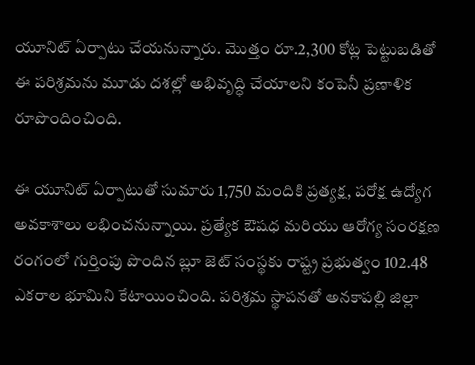యూనిట్ ఏర్పాటు చేయనున్నారు. మొత్తం రూ.2,300 కోట్ల పెట్టుబడితో ఈ పరిశ్రమను మూడు దశల్లో అభివృద్ధి చేయాలని కంపెనీ ప్రణాళిక రూపొందించింది.

ఈ యూనిట్ ఏర్పాటుతో సుమారు 1,750 మందికి ప్రత్యక్ష, పరోక్ష ఉద్యోగ అవకాశాలు లభించనున్నాయి. ప్రత్యేక ఔషధ మరియు ఆరోగ్య సంరక్షణ రంగంలో గుర్తింపు పొందిన బ్లూ జెట్ సంస్థకు రాష్ట్ర ప్రభుత్వం 102.48 ఎకరాల భూమిని కేటాయించింది. పరిశ్రమ స్థాపనతో అనకాపల్లి జిల్లా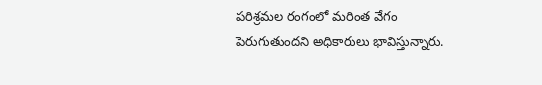పరిశ్రమల రంగంలో మరింత వేగం పెరుగుతుందని అధికారులు భావిస్తున్నారు.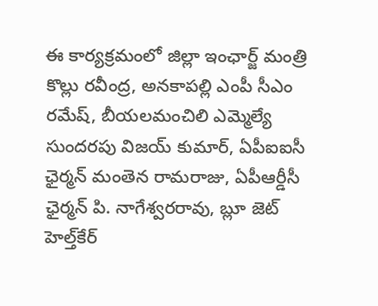ఈ కార్యక్రమంలో జిల్లా ఇంఛార్జ్ మంత్రి కొల్లు రవీంద్ర, అనకాపల్లి ఎంపీ సీఎం రమేష్, బీయలమంచిలి ఎమ్మెల్యే సుందరపు విజయ్ కుమార్, ఏపీఐఐసీ ఛైర్మన్ మంతెన రామరాజు, ఏపీఆర్డీసీ ఛైర్మన్ పి. నాగేశ్వరరావు, బ్లూ జెట్ హెల్త్‌కేర్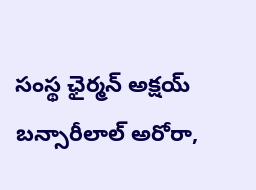సంస్థ ఛైర్మన్ అక్షయ్ బన్సారీలాల్ అరోరా,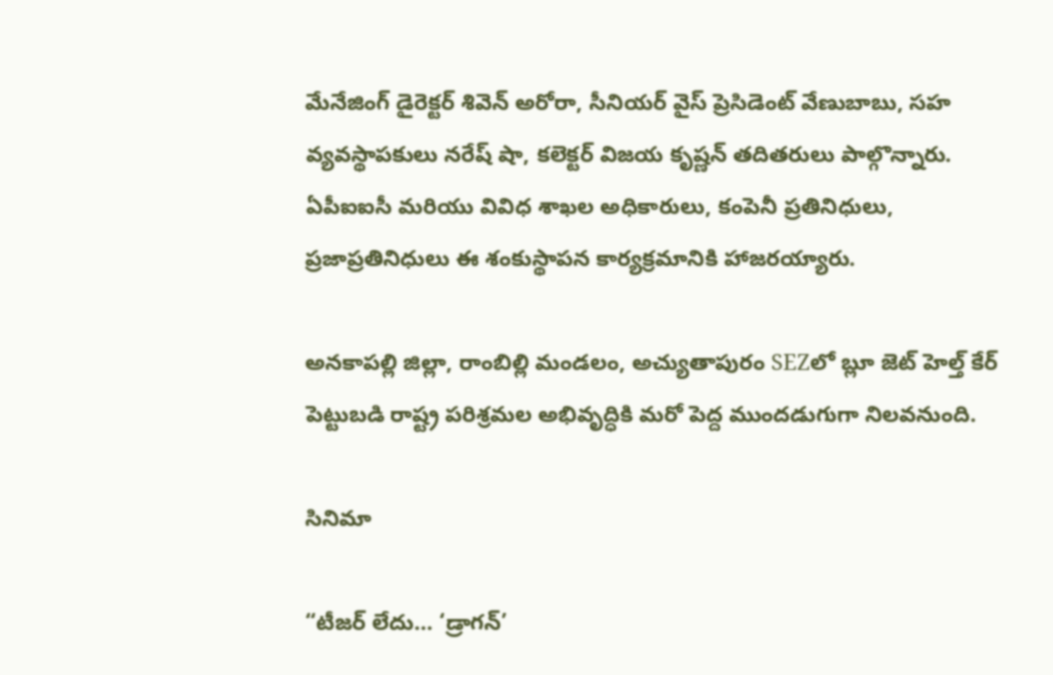మేనేజింగ్ డైరెక్టర్ శివెన్ అరోరా, సీనియర్ వైస్ ప్రెసిడెంట్ వేణుబాబు, సహ వ్యవస్థాపకులు నరేష్ షా, కలెక్టర్ విజయ కృష్ణన్ తదితరులు పాల్గొన్నారు. ఏపీఐఐసీ మరియు వివిధ శాఖల అధికారులు, కంపెనీ ప్రతినిధులు, ప్రజాప్రతినిధులు ఈ శంకుస్థాపన కార్యక్రమానికి హాజరయ్యారు.

అనకాపల్లి జిల్లా, రాంబిల్లి మండలం, అచ్యుతాపురం SEZలో బ్లూ జెట్ హెల్త్ కేర్ పెట్టుబడి రాష్ట్ర పరిశ్రమల అభివృద్ధికి మరో పెద్ద ముందడుగుగా నిలవనుంది.

సినిమా

“టీజర్ లేదు… ‘డ్రాగన్’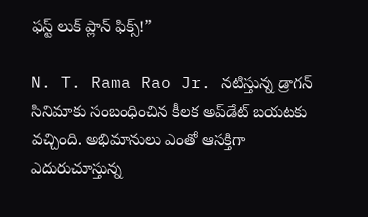ఫస్ట్ లుక్ ప్లాన్ ఫిక్స్!”

N. T. Rama Rao Jr. నటిస్తున్న డ్రాగన్ సినిమాకు సంబంధించిన కీలక అప్‌డేట్ బయటకు వచ్చింది. అభిమానులు ఎంతో ఆసక్తిగా ఎదురుచూస్తున్న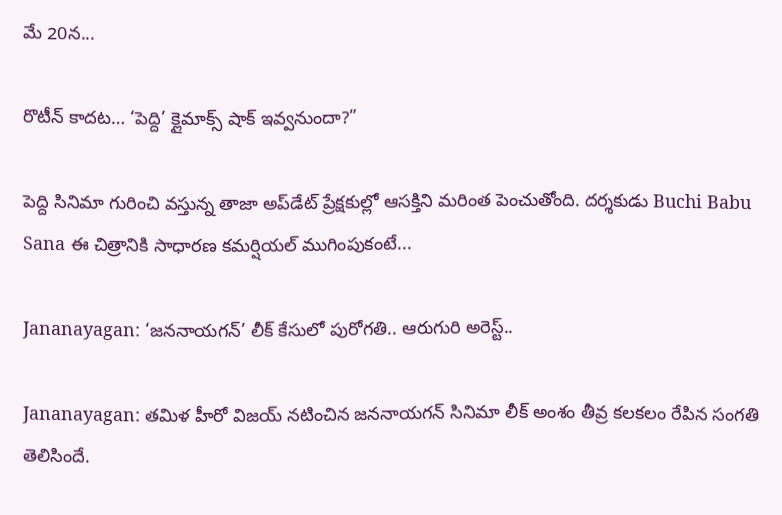మే 20న...

రొటీన్ కాదట… ‘పెద్ది’ క్లైమాక్స్ షాక్ ఇవ్వనుందా?”

పెద్ది సినిమా గురించి వస్తున్న తాజా అప్‌డేట్ ప్రేక్షకుల్లో ఆసక్తిని మరింత పెంచుతోంది. దర్శకుడు Buchi Babu Sana ఈ చిత్రానికి సాధారణ కమర్షియల్ ముగింపుకంటే...

Jananayagan: ‘జననాయగన్’ లీక్ కేసులో పురోగతి.. ఆరుగురి అరెస్ట్..

Jananayagan: తమిళ హీరో విజయ్ నటించిన జననాయగన్ సినిమా లీక్ అంశం తీవ్ర కలకలం రేపిన సంగతి తెలిసిందే.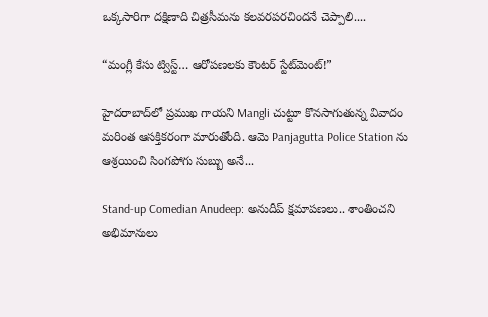ఒక్కసారిగా దక్షిణాది చిత్రసీమను కలవరపరచిందనే చెప్పాలి....

“మంగ్లీ కేసు ట్విస్ట్… ఆరోపణలకు కౌంటర్ స్టేట్‌మెంట్!”

హైదరాబాద్‌లో ప్రముఖ గాయని Mangli చుట్టూ కొనసాగుతున్న వివాదం మరింత ఆసక్తికరంగా మారుతోంది. ఆమె Panjagutta Police Station ను ఆశ్రయించి సింగపోగు సుబ్బు అనే...

Stand-up Comedian Anudeep: అనుదీప్ క్షమాపణలు.. శాంతించని అభిమానులు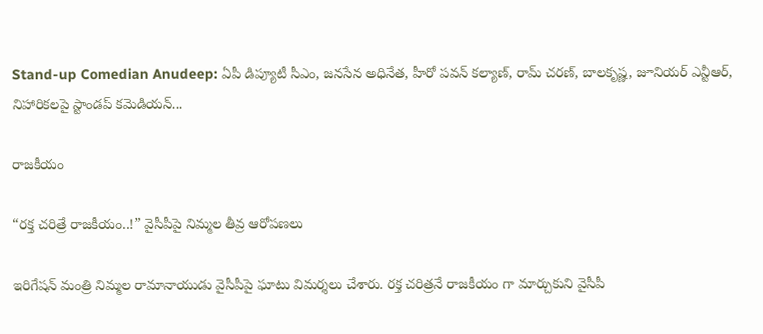Stand-up Comedian Anudeep: ఏపీ డిప్యూటీ సీఎం, జనసేన అధినేత, హీరో పవన్ కల్యాణ్‌, రామ్ చరణ్, బాలకృష్ణ, జూనియర్ ఎన్టీఆర్, నిహారికలపై స్టాండప్ కమెడియన్...

రాజకీయం

“రక్త చరిత్రే రాజకీయం..!” వైసీపీపై నిమ్మల తీవ్ర ఆరోపణలు

ఇరిగేషన్ మంత్రి నిమ్మల రామానాయుడు వైసీపీపై ఘాటు విమర్శలు చేశారు. రక్త చరిత్రనే రాజకీయం గా మార్చుకుని వైసీపీ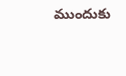ముందుకు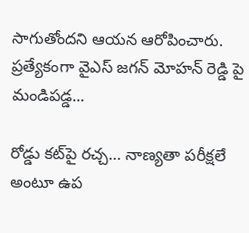సాగుతోందని ఆయన ఆరోపించారు. ప్రత్యేకంగా వైఎస్ జగన్ మోహన్ రెడ్డి పై మండిపడ్డ...

రోడ్డు కట్‌పై రచ్చ… నాణ్యతా పరీక్షలే అంటూ ఉప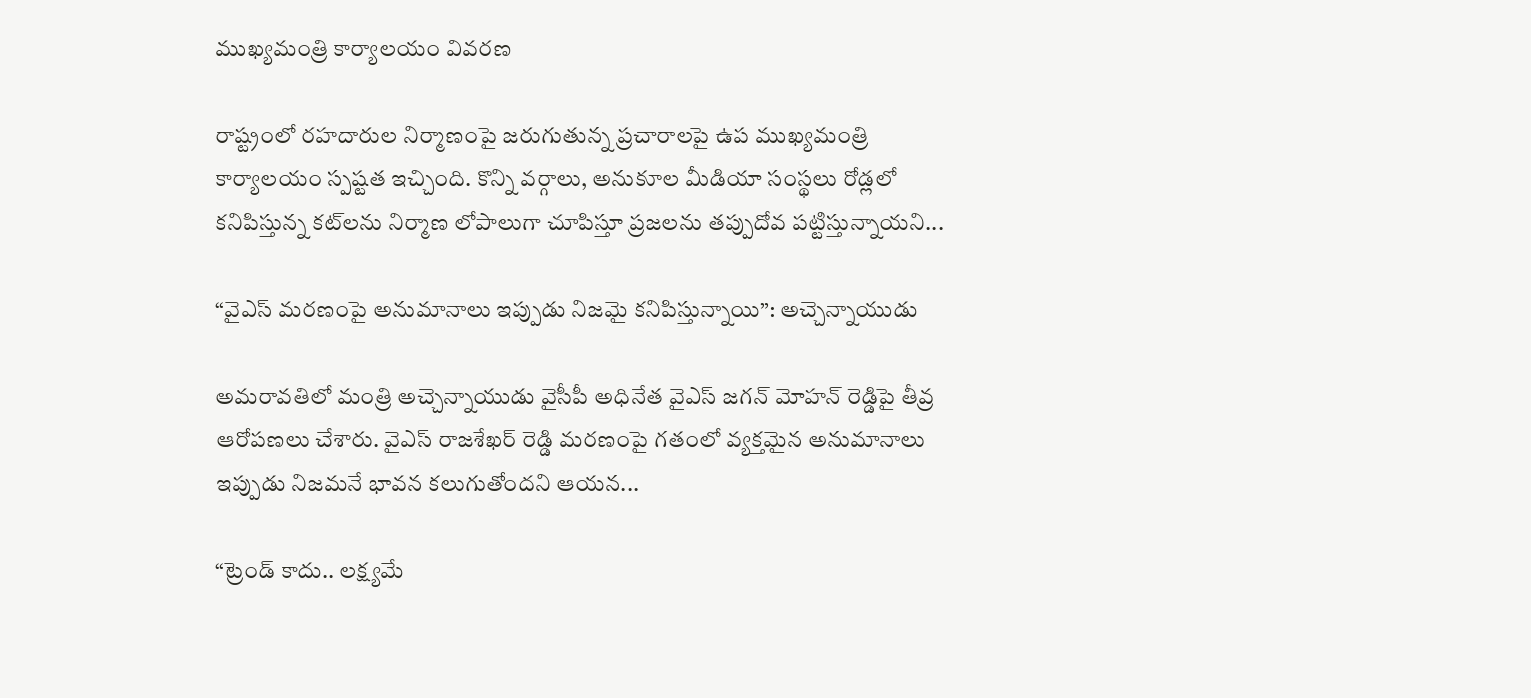ముఖ్యమంత్రి కార్యాలయం వివరణ

రాష్ట్రంలో రహదారుల నిర్మాణంపై జరుగుతున్న ప్రచారాలపై ఉప ముఖ్యమంత్రి కార్యాలయం స్పష్టత ఇచ్చింది. కొన్ని వర్గాలు, అనుకూల మీడియా సంస్థలు రోడ్లలో కనిపిస్తున్న కట్‌లను నిర్మాణ లోపాలుగా చూపిస్తూ ప్రజలను తప్పుదోవ పట్టిస్తున్నాయని...

“వైఎస్ మరణంపై అనుమానాలు ఇప్పుడు నిజమై కనిపిస్తున్నాయి”: అచ్చెన్నాయుడు

అమరావతిలో మంత్రి అచ్చెన్నాయుడు వైసీపీ అధినేత వైఎస్ జగన్ మోహన్ రెడ్డిపై తీవ్ర ఆరోపణలు చేశారు. వైఎస్ రాజశేఖర్ రెడ్డి మరణంపై గతంలో వ్యక్తమైన అనుమానాలు ఇప్పుడు నిజమనే భావన కలుగుతోందని ఆయన...

“ట్రెండ్ కాదు.. లక్ష్యమే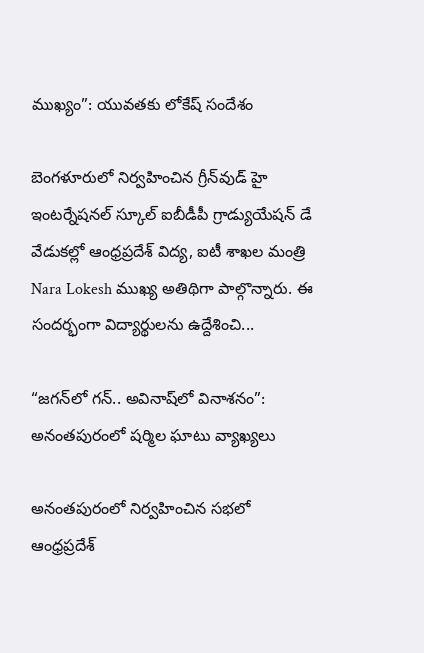ముఖ్యం”: యువతకు లోకేష్ సందేశం

బెంగళూరులో నిర్వహించిన గ్రీన్‌వుడ్ హై ఇంటర్నేషనల్ స్కూల్ ఐబీడీపీ గ్రాడ్యుయేషన్ డే వేడుకల్లో ఆంధ్రప్రదేశ్ విద్య, ఐటీ శాఖల మంత్రి Nara Lokesh ముఖ్య అతిథిగా పాల్గొన్నారు. ఈ సందర్భంగా విద్యార్థులను ఉద్దేశించి...

“జగన్‌లో గన్.. అవినాష్‌లో వినాశనం”: అనంతపురంలో షర్మిల ఘాటు వ్యాఖ్యలు

అనంతపురంలో నిర్వహించిన సభలో ఆంధ్రప్రదేశ్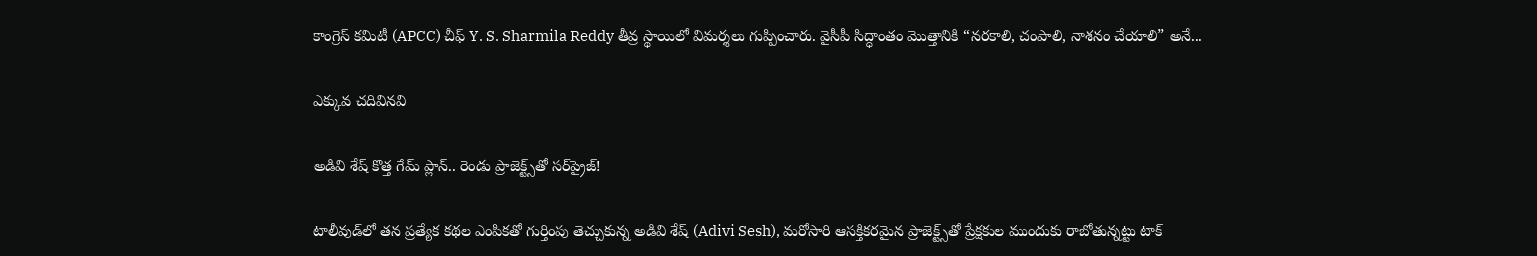కాంగ్రెస్ కమిటీ (APCC) చీఫ్ Y. S. Sharmila Reddy తీవ్ర స్థాయిలో విమర్శలు గుప్పించారు. వైసీపీ సిద్ధాంతం మొత్తానికి “నరకాలి, చంపాలి, నాశనం చేయాలి” అనే...

ఎక్కువ చదివినవి

అడివి శేష్ కొత్త గేమ్ ప్లాన్.. రెండు ప్రాజెక్ట్స్‌తో సర్‌ప్రైజ్!

టాలీవుడ్‌లో తన ప్రత్యేక కథల ఎంపికతో గుర్తింపు తెచ్చుకున్న అడివి శేష్ (Adivi Sesh), మరోసారి ఆసక్తికరమైన ప్రాజెక్ట్స్‌తో ప్రేక్షకుల ముందుకు రాబోతున్నట్టు టాక్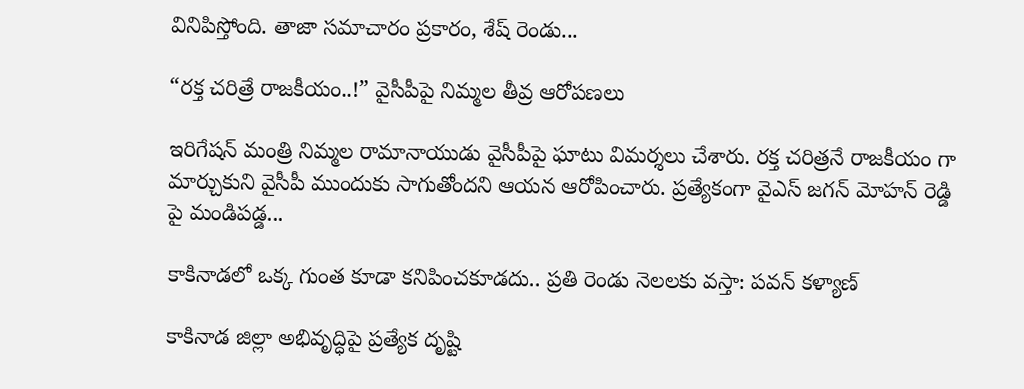వినిపిస్తోంది. తాజా సమాచారం ప్రకారం, శేష్ రెండు...

“రక్త చరిత్రే రాజకీయం..!” వైసీపీపై నిమ్మల తీవ్ర ఆరోపణలు

ఇరిగేషన్ మంత్రి నిమ్మల రామానాయుడు వైసీపీపై ఘాటు విమర్శలు చేశారు. రక్త చరిత్రనే రాజకీయం గా మార్చుకుని వైసీపీ ముందుకు సాగుతోందని ఆయన ఆరోపించారు. ప్రత్యేకంగా వైఎస్ జగన్ మోహన్ రెడ్డి పై మండిపడ్డ...

కాకినాడలో ఒక్క గుంత కూడా కనిపించకూడదు.. ప్రతి రెండు నెలలకు వస్తా: పవన్ కళ్యాణ్

కాకినాడ జిల్లా అభివృద్ధిపై ప్రత్యేక దృష్టి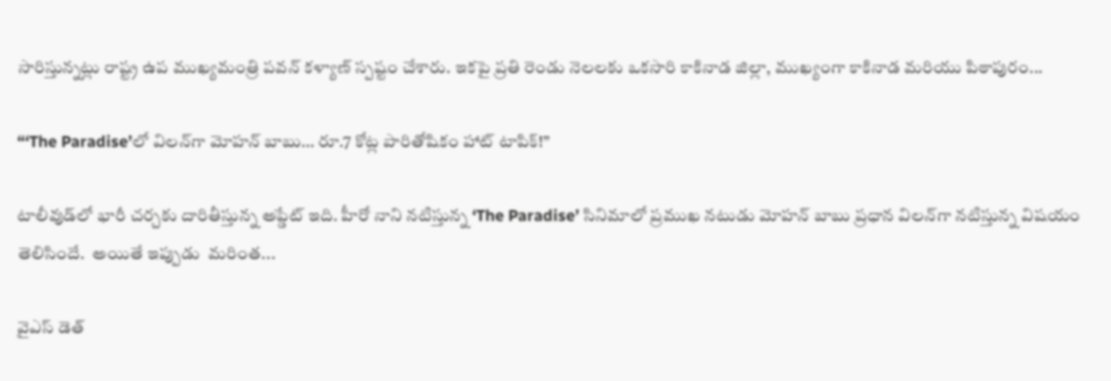సారిస్తున్నట్లు రాష్ట్ర ఉప ముఖ్యమంత్రి పవన్ కళ్యాణ్ స్పష్టం చేశారు. ఇకపై ప్రతి రెండు నెలలకు ఒకసారి కాకినాడ జిల్లా, ముఖ్యంగా కాకినాడ మరియు పిఠాపురం...

“‘The Paradise’లో విలన్‌గా మోహన్ బాబు… రూ.7 కోట్ల పారితోషికం హాట్ టాపిక్!”

టాలీవుడ్‌లో భారీ చర్చకు దారితీస్తున్న అప్డేట్ ఇది. హీరో నాని నటిస్తున్న ‘The Paradise’ సినిమాలో ప్రముఖ నటుడు మోహన్ బాబు ప్రధాన విలన్‌గా నటిస్తున్న విషయం  తెలిసిందే.  అయితే ఇప్పుడు  మరింత...

వైఎస్‌ డెత్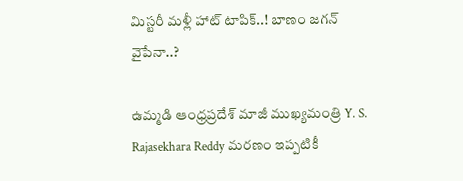మిస్టరీ మళ్లీ హాట్ టాపిక్..! బాణం జగన్ వైపేనా..?

ఉమ్మడి ఆంధ్రప్రదేశ్ మాజీ ముఖ్యమంత్రి Y. S. Rajasekhara Reddy మరణం ఇప్పటికీ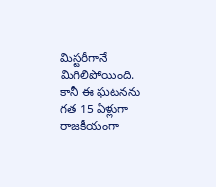మిస్టరీగానే మిగిలిపోయింది. కానీ ఈ ఘటనను గత 15 ఏళ్లుగా రాజకీయంగా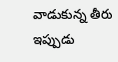వాడుకున్న తీరు ఇప్పుడు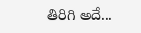తిరిగి అదే...